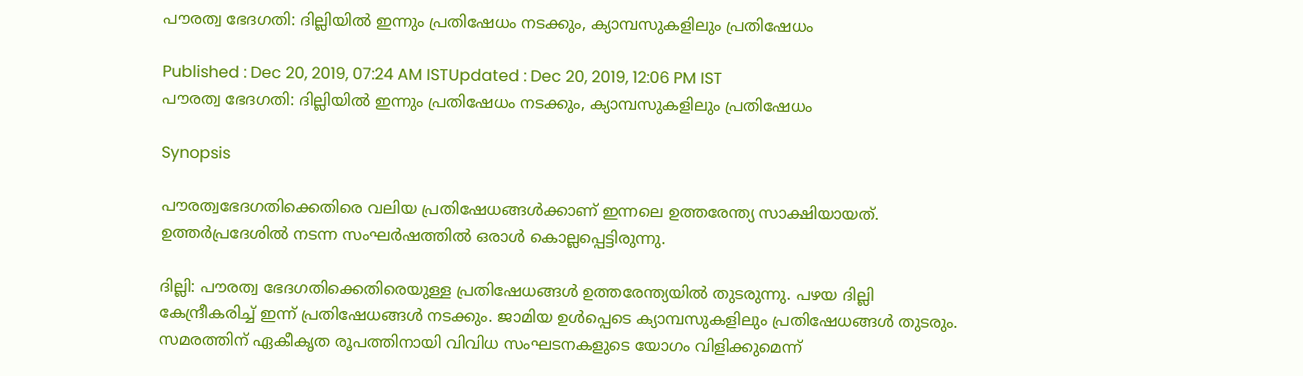പൗരത്വ ഭേദഗതി: ദില്ലിയില്‍ ഇന്നും പ്രതിഷേധം നടക്കും, ക്യാമ്പസുകളിലും പ്രതിഷേധം

Published : Dec 20, 2019, 07:24 AM ISTUpdated : Dec 20, 2019, 12:06 PM IST
പൗരത്വ ഭേദഗതി: ദില്ലിയില്‍ ഇന്നും പ്രതിഷേധം നടക്കും, ക്യാമ്പസുകളിലും പ്രതിഷേധം

Synopsis

പൗരത്വഭേദഗതിക്കെതിരെ വലിയ പ്രതിഷേധങ്ങൾക്കാണ് ഇന്നലെ ഉത്തരേന്ത്യ സാക്ഷിയായത്. ഉത്തർപ്രദേശിൽ നടന്ന സംഘർഷത്തിൽ ഒരാൾ കൊല്ലപ്പെട്ടിരുന്നു.

ദില്ലി: പൗരത്വ ഭേദഗതിക്കെതിരെയുള്ള പ്രതിഷേധങ്ങൾ ഉത്തരേന്ത്യയിൽ തുടരുന്നു. പഴയ ദില്ലി കേന്ദ്രീകരിച്ച് ഇന്ന് പ്രതിഷേധങ്ങൾ നടക്കും. ജാമിയ ഉൾപ്പെടെ ക്യാമ്പസുകളിലും പ്രതിഷേധങ്ങൾ തുടരും. സമരത്തിന് ഏകീകൃത രൂപത്തിനായി വിവിധ സംഘടനകളുടെ യോഗം വിളിക്കുമെന്ന്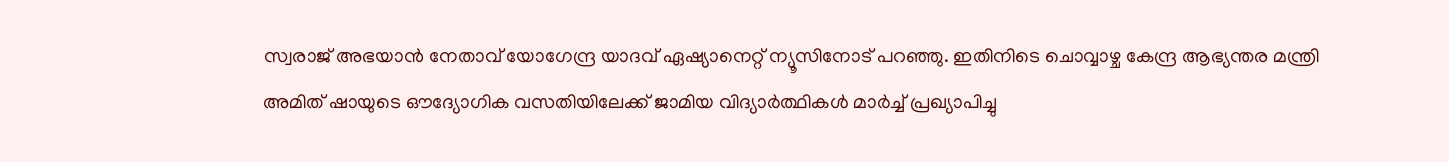സ്വരാജ് അഭയാൻ നേതാവ് യോഗേന്ദ്ര യാദവ് ഏഷ്യാനെറ്റ് ന്യൂസിനോട് പറഞ്ഞു. ഇതിനിടെ ചൊവ്വാഴ്ച കേന്ദ്ര ആഭ്യന്തര മന്ത്രി അമിത് ഷായുടെ ഔദ്യോഗിക വസതിയിലേക്ക് ജാമിയ വിദ്യാർത്ഥികൾ മാർച്ച് പ്രഖ്യാപിച്ചു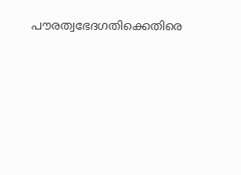പൗരത്വഭേദഗതിക്കെതിരെ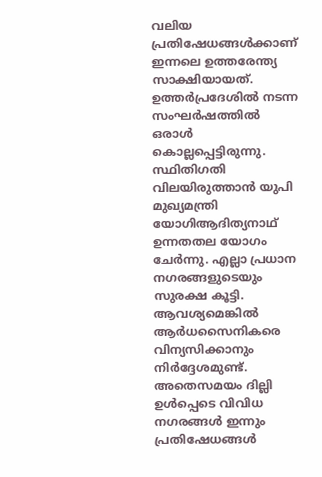വലിയ പ്രതിഷേധങ്ങൾക്കാണ് ഇന്നലെ ഉത്തരേന്ത്യ സാക്ഷിയായത്. ഉത്തർപ്രദേശിൽ നടന്ന സംഘർഷത്തിൽ ഒരാൾ കൊല്ലപ്പെട്ടിരുന്നു. സ്ഥിതിഗതി വിലയിരുത്താൻ യുപി മുഖ്യമന്ത്രി യോഗിആദിത്യനാഥ് ഉന്നതതല യോഗം ചേർന്നു. എല്ലാ പ്രധാന നഗരങ്ങളുടെയും സുരക്ഷ കൂട്ടി. ആവശ്യമെങ്കിൽ ആ‍‍ർധസൈനികരെ വിന്യസിക്കാനും നി‍ർദ്ദേശമുണ്ട്. അതെസമയം ദില്ലി ഉൾപ്പെടെ വിവിധ നഗരങ്ങൾ ഇന്നും പ്രതിഷേധങ്ങൾ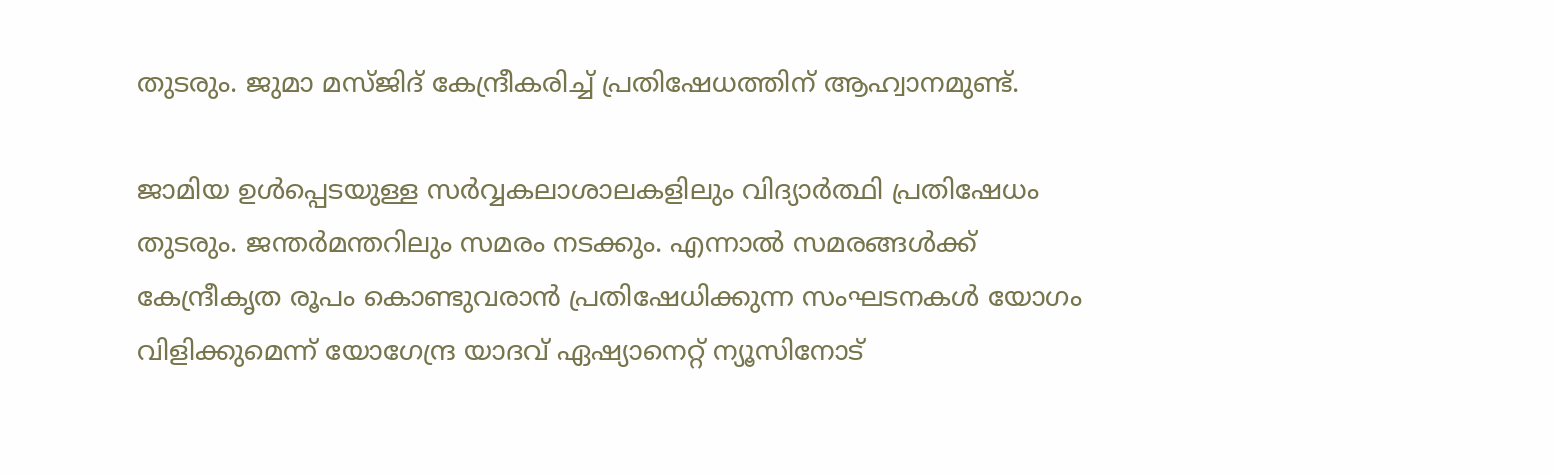തുടരും. ജുമാ മസ്ജിദ് കേന്ദ്രീകരിച്ച് പ്രതിഷേധത്തിന് ആഹ്വാനമുണ്ട്.

ജാമിയ ഉൾപ്പെടയുള്ള സർവ്വകലാശാലകളിലും വിദ്യാർത്ഥി പ്രതിഷേധം തുടരും. ജന്തർമന്തറിലും സമരം നടക്കും. എന്നാൽ സമരങ്ങൾക്ക് കേന്ദ്രീകൃത രൂപം കൊണ്ടുവരാൻ പ്രതിഷേധിക്കുന്ന സംഘടനകൾ യോഗം വിളിക്കുമെന്ന് യോഗേന്ദ്ര യാദവ് ഏഷ്യാനെറ്റ് ന്യൂസിനോട്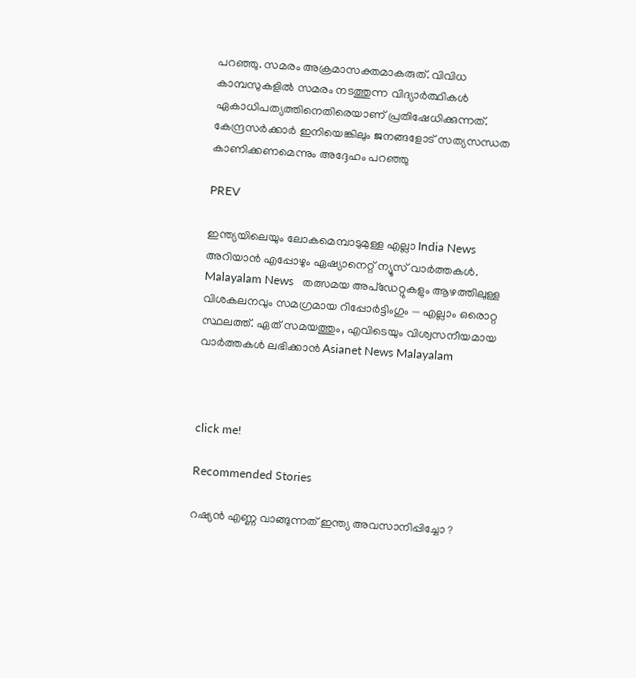പറഞ്ഞു. സമരം അക്രമാസക്തമാകരുത്. വിവിധ കാമ്പസുകളില്‍ സമരം നടത്തുന്ന വിദ്യാർത്ഥികൾ ഏകാധിപത്യത്തിനെതിരെയാണ് പ്രതിഷേധിക്കുന്നത്. കേന്ദ്രസർക്കാർ ഇനിയെങ്കിലും ജനങ്ങളോട് സത്യസന്ധത കാണിക്കണമെന്നും അദ്ദേഹം പറഞ്ഞു

PREV

ഇന്ത്യയിലെയും ലോകമെമ്പാടുമുള്ള എല്ലാ India News അറിയാൻ എപ്പോഴും ഏഷ്യാനെറ്റ് ന്യൂസ് വാർത്തകൾ. Malayalam News   തത്സമയ അപ്‌ഡേറ്റുകളും ആഴത്തിലുള്ള വിശകലനവും സമഗ്രമായ റിപ്പോർട്ടിംഗും — എല്ലാം ഒരൊറ്റ സ്ഥലത്ത്. ഏത് സമയത്തും, എവിടെയും വിശ്വസനീയമായ വാർത്തകൾ ലഭിക്കാൻ Asianet News Malayalam



click me!

Recommended Stories

റഷ്യൻ എണ്ണ വാങ്ങുന്നത് ഇന്ത്യ അവസാനിപ്പിച്ചോ ?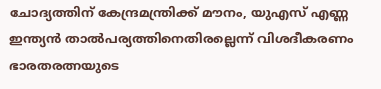ചോദ്യത്തിന് കേന്ദ്രമന്ത്രിക്ക് മൗനം, യുഎസ് എണ്ണ ഇന്ത്യൻ താൽപര്യത്തിനെതിരല്ലെന്ന് വിശദീകരണം
ഭാരതരത്നയുടെ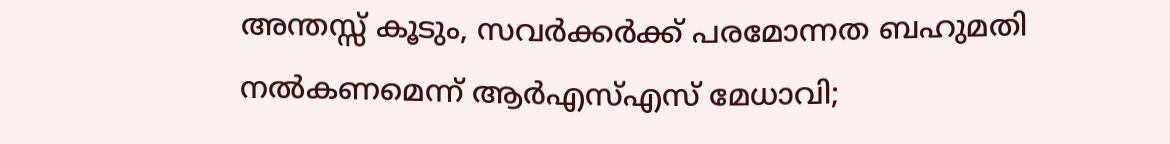അന്തസ്സ് കൂടും, സവർക്കർക്ക് പരമോന്നത ബഹുമതി നൽകണമെന്ന് ആർഎസ്എസ് മേധാവി;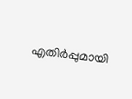എതിർപ്പുമായി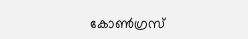കോൺഗ്രസ്